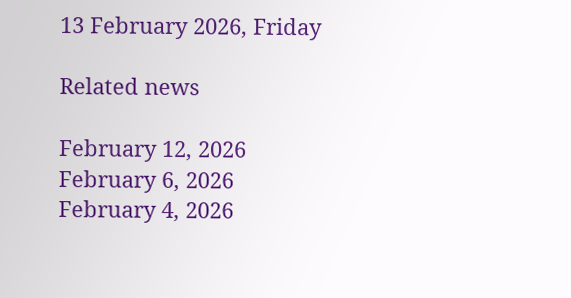13 February 2026, Friday

Related news

February 12, 2026
February 6, 2026
February 4, 2026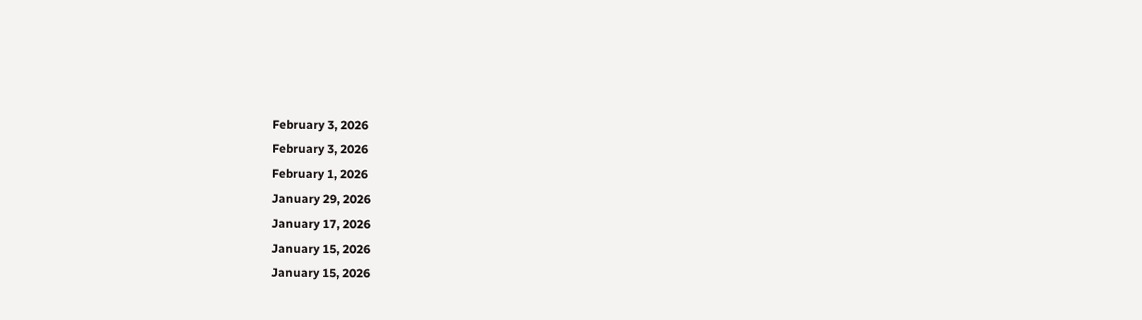February 3, 2026
February 3, 2026
February 1, 2026
January 29, 2026
January 17, 2026
January 15, 2026
January 15, 2026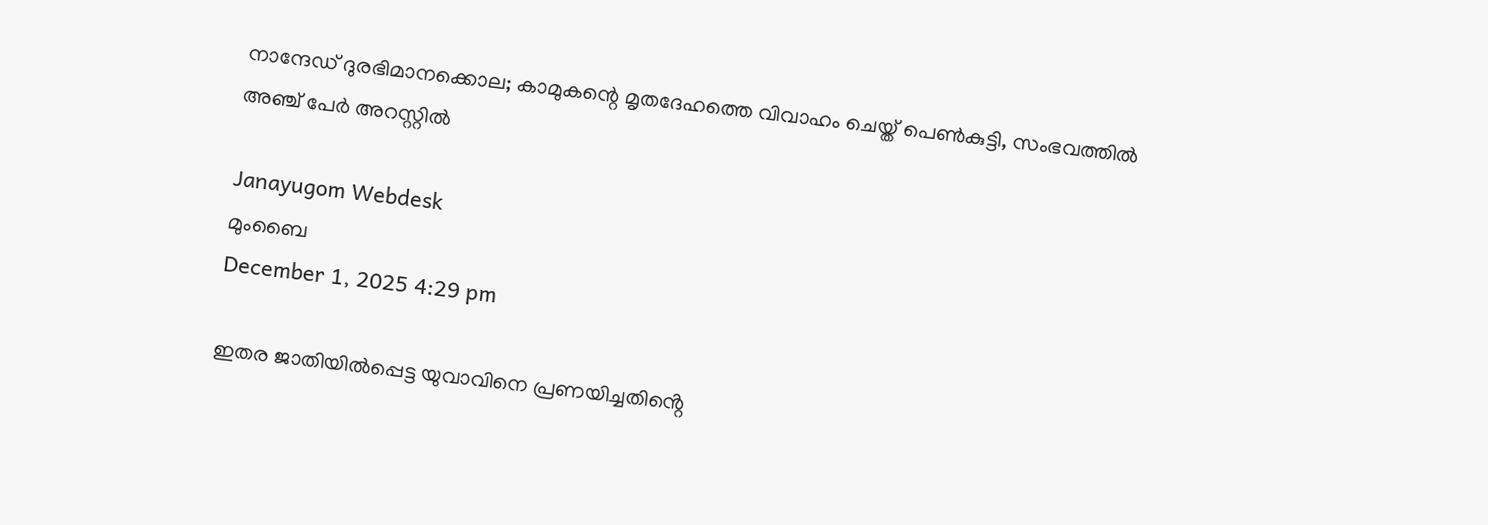നാന്ദേഡ് ദുരഭിമാനക്കൊല; കാമുകന്റെ മൃതദേഹത്തെ വിവാഹം ചെയ്ത് പെണ്‍കുട്ടി, സംഭവത്തില്‍ അഞ്ച് പേര്‍ അറസ്റ്റില്‍

Janayugom Webdesk
മുംബൈ
December 1, 2025 4:29 pm

ഇതര ജാതിയിൽപ്പെട്ട യുവാവിനെ പ്രണയിച്ചതിൻ്റെ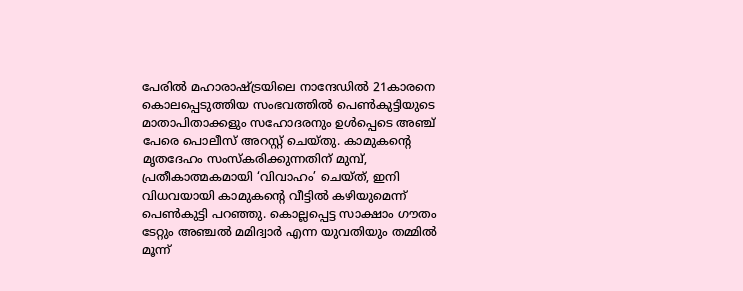പേരിൽ മഹാരാഷ്ട്രയിലെ നാന്ദേഡിൽ 21കാരനെ കൊലപ്പെടുത്തിയ സംഭവത്തില്‍ പെൺകുട്ടിയുടെ മാതാപിതാക്കളും സഹോദരനും ഉൾപ്പെടെ അഞ്ച് പേരെ പൊലീസ് അറസ്റ്റ് ചെയ്തു. കാമുകൻ്റെ മൃതദേഹം സംസ്കരിക്കുന്നതിന് മുമ്പ്, പ്രതീകാത്മകമായി ‘വിവാഹം’ ചെയ്ത്, ഇനി വിധവയായി കാമുകൻ്റെ വീട്ടിൽ കഴിയുമെന്ന് പെണ്‍കുട്ടി പറഞ്ഞു. കൊല്ലപ്പെട്ട സാക്ഷാം ഗൗതം ടേറ്റും അഞ്ചൽ മമിദ്വാർ എന്ന യുവതിയും തമ്മിൽ മൂന്ന്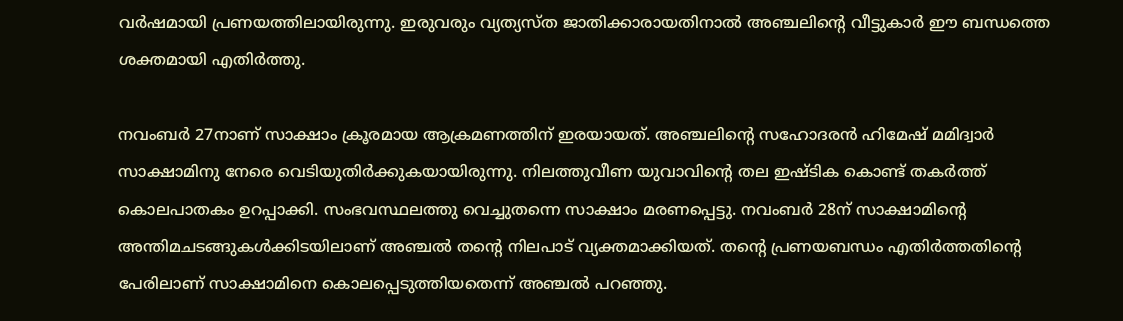വർഷമായി പ്രണയത്തിലായിരുന്നു. ഇരുവരും വ്യത്യസ്ത ജാതിക്കാരായതിനാൽ അഞ്ചലിന്റെ വീട്ടുകാർ ഈ ബന്ധത്തെ ശക്തമായി എതിർത്തു.

നവംബർ 27നാണ് സാക്ഷാം ക്രൂരമായ ആക്രമണത്തിന് ഇരയായത്. അഞ്ചലിന്റെ സഹോദരൻ ഹിമേഷ് മമിദ്വാർ സാക്ഷാമിനു നേരെ വെടിയുതിർക്കുകയായിരുന്നു. നിലത്തുവീണ യുവാവിൻ്റെ തല ഇഷ്ടിക കൊണ്ട് തകർത്ത് കൊലപാതകം ഉറപ്പാക്കി. സംഭവസ്ഥലത്തു വെച്ചുതന്നെ സാക്ഷാം മരണപ്പെട്ടു. നവംബർ 28ന് സാക്ഷാമിന്റെ അന്തിമചടങ്ങുകൾക്കിടയിലാണ് അഞ്ചൽ തന്റെ നിലപാട് വ്യക്തമാക്കിയത്. തന്റെ പ്രണയബന്ധം എതിർത്തതിൻ്റെ പേരിലാണ് സാക്ഷാമിനെ കൊലപ്പെടുത്തിയതെന്ന് അഞ്ചൽ പറഞ്ഞു.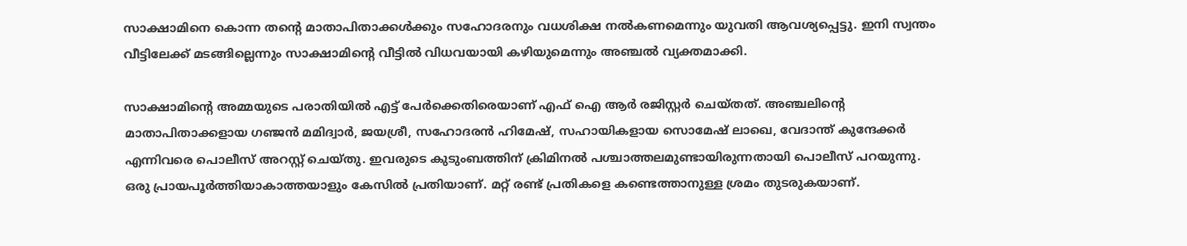സാക്ഷാമിനെ കൊന്ന തൻ്റെ മാതാപിതാക്കൾക്കും സഹോദരനും വധശിക്ഷ നൽകണമെന്നും യുവതി ആവശ്യപ്പെട്ടു. ഇനി സ്വന്തം വീട്ടിലേക്ക് മടങ്ങില്ലെന്നും സാക്ഷാമിൻ്റെ വീട്ടിൽ വിധവയായി കഴിയുമെന്നും അഞ്ചൽ വ്യക്തമാക്കി.

സാക്ഷാമിൻ്റെ അമ്മയുടെ പരാതിയിൽ എട്ട് പേർക്കെതിരെയാണ് എഫ് ഐ ആർ രജിസ്റ്റർ ചെയ്തത്. അഞ്ചലിന്റെ മാതാപിതാക്കളായ ഗഞ്ജൻ മമിദ്വാർ, ജയശ്രീ, സഹോദരൻ ഹിമേഷ്, സഹായികളായ സൊമേഷ് ലാഖെ, വേദാന്ത് കുന്ദേക്കർ എന്നിവരെ പൊലീസ് അറസ്റ്റ് ചെയ്തു. ഇവരുടെ കുടുംബത്തിന് ക്രിമിനൽ പശ്ചാത്തലമുണ്ടായിരുന്നതായി പൊലീസ് പറയുന്നു. ഒരു പ്രായപൂർത്തിയാകാത്തയാളും കേസിൽ പ്രതിയാണ്. മറ്റ് രണ്ട് പ്രതികളെ കണ്ടെത്താനുള്ള ശ്രമം തുടരുകയാണ്.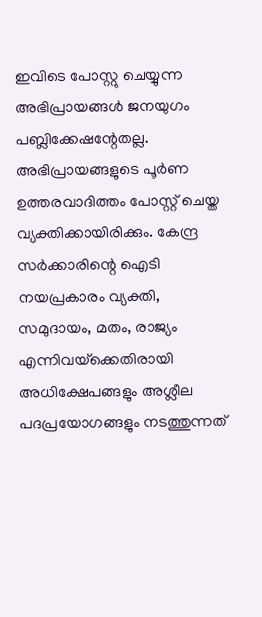ഇവിടെ പോസ്റ്റു ചെയ്യുന്ന അഭിപ്രായങ്ങള്‍ ജനയുഗം പബ്ലിക്കേഷന്റേതല്ല. അഭിപ്രായങ്ങളുടെ പൂര്‍ണ ഉത്തരവാദിത്തം പോസ്റ്റ് ചെയ്ത വ്യക്തിക്കായിരിക്കും. കേന്ദ്ര സര്‍ക്കാരിന്റെ ഐടി നയപ്രകാരം വ്യക്തി, സമുദായം, മതം, രാജ്യം എന്നിവയ്‌ക്കെതിരായി അധിക്ഷേപങ്ങളും അശ്ലീല പദപ്രയോഗങ്ങളും നടത്തുന്നത്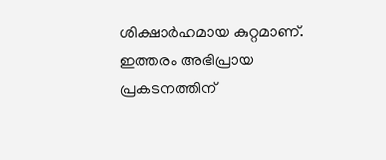ശിക്ഷാര്‍ഹമായ കുറ്റമാണ്. ഇത്തരം അഭിപ്രായ പ്രകടനത്തിന്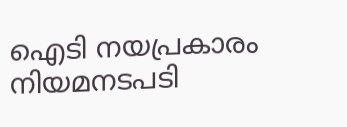ഐടി നയപ്രകാരം നിയമനടപടി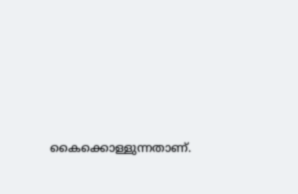കൈക്കൊള്ളുന്നതാണ്.